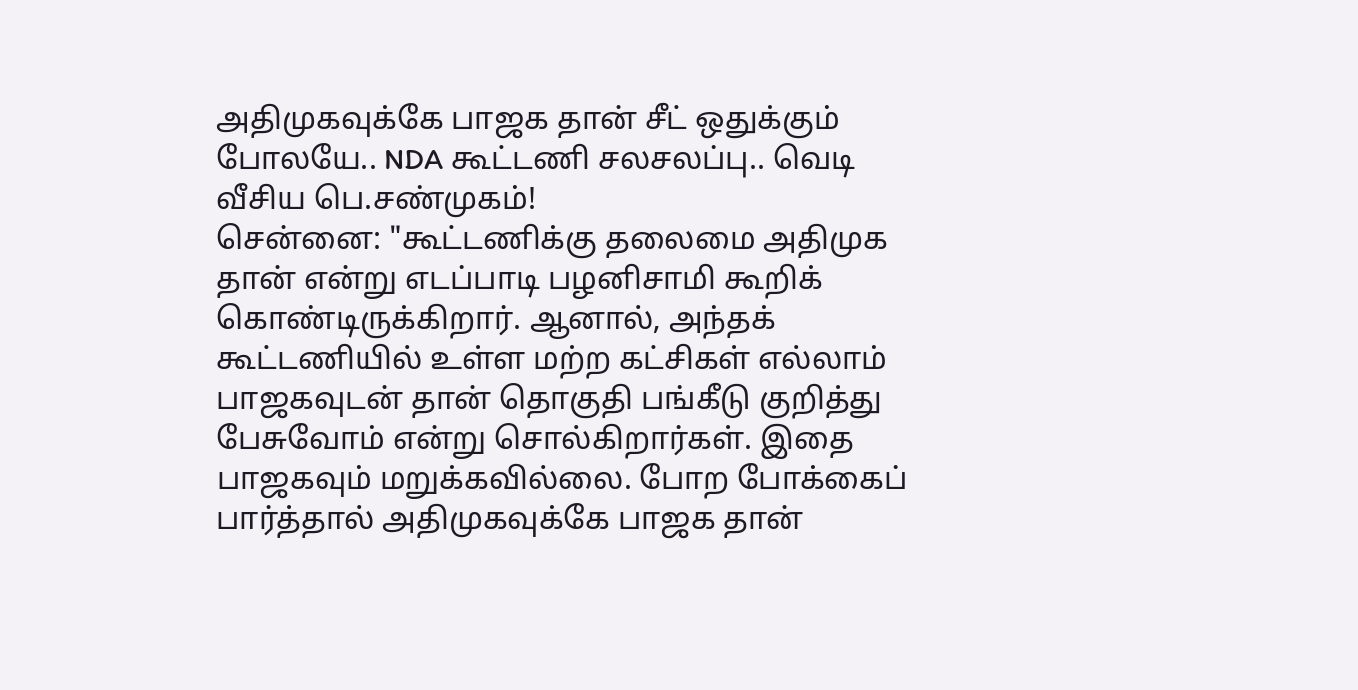அதிமுகவுக்கே பாஜக தான் சீட் ஒதுக்கும் போலயே.. NDA கூட்டணி சலசலப்பு.. வெடி வீசிய பெ.சண்முகம்!
சென்னை: "கூட்டணிக்கு தலைமை அதிமுக தான் என்று எடப்பாடி பழனிசாமி கூறிக் கொண்டிருக்கிறார். ஆனால், அந்தக் கூட்டணியில் உள்ள மற்ற கட்சிகள் எல்லாம் பாஜகவுடன் தான் தொகுதி பங்கீடு குறித்து பேசுவோம் என்று சொல்கிறார்கள். இதை பாஜகவும் மறுக்கவில்லை. போற போக்கைப் பார்த்தால் அதிமுகவுக்கே பாஜக தான்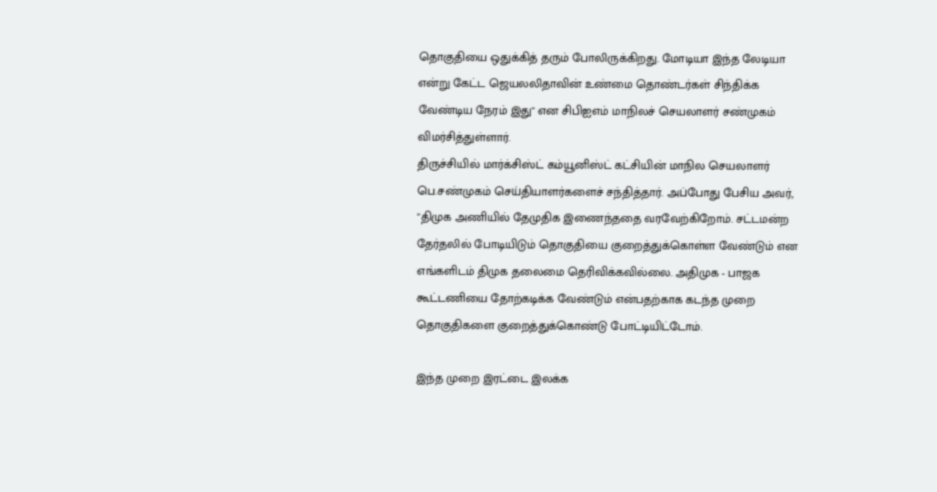தொகுதியை ஒதுக்கித் தரும் போலிருக்கிறது. மோடியா இந்த லேடியா என்று கேட்ட ஜெயலலிதாவின் உண்மை தொண்டர்கள் சிந்திக்க வேண்டிய நேரம் இது" என சிபிஐஎம் மாநிலச் செயலாளர் சண்முகம் விமர்சித்துள்ளார்.
திருச்சியில் மார்க்சிஸ்ட் கம்யூனிஸ்ட் கட்சியின் மாநில செயலாளர் பெ.சண்முகம் செய்தியாளர்களைச் சந்தித்தார். அப்போது பேசிய அவர், "திமுக அணியில் தேமுதிக இணைந்ததை வரவேற்கிறோம். சட்டமன்ற தேர்தலில் போடியிடும் தொகுதியை குறைத்துக்கொள்ள வேண்டும் என எங்களிடம் திமுக தலைமை தெரிவிக்கவில்லை. அதிமுக - பாஜக கூட்டணியை தோற்கடிக்க வேண்டும் என்பதற்காக கடந்த முறை தொகுதிகளை குறைத்துக்கொண்டு போட்டியிட்டோம்.

இந்த முறை இரட்டை இலக்க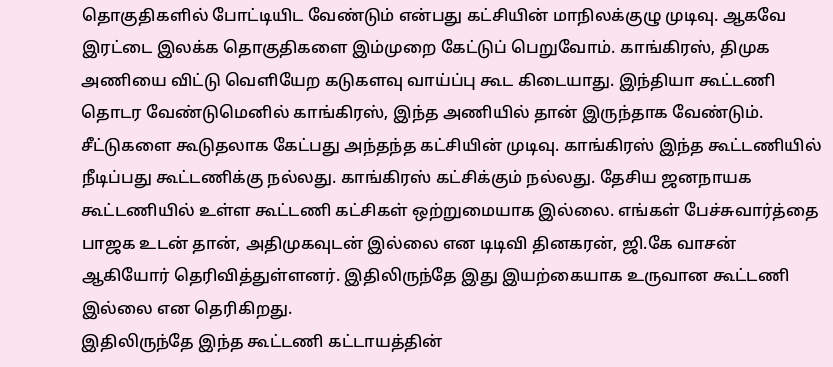தொகுதிகளில் போட்டியிட வேண்டும் என்பது கட்சியின் மாநிலக்குழு முடிவு. ஆகவே இரட்டை இலக்க தொகுதிகளை இம்முறை கேட்டுப் பெறுவோம். காங்கிரஸ், திமுக அணியை விட்டு வெளியேற கடுகளவு வாய்ப்பு கூட கிடையாது. இந்தியா கூட்டணி தொடர வேண்டுமெனில் காங்கிரஸ், இந்த அணியில் தான் இருந்தாக வேண்டும்.
சீட்டுகளை கூடுதலாக கேட்பது அந்தந்த கட்சியின் முடிவு. காங்கிரஸ் இந்த கூட்டணியில் நீடிப்பது கூட்டணிக்கு நல்லது. காங்கிரஸ் கட்சிக்கும் நல்லது. தேசிய ஜனநாயக கூட்டணியில் உள்ள கூட்டணி கட்சிகள் ஒற்றுமையாக இல்லை. எங்கள் பேச்சுவார்த்தை பாஜக உடன் தான், அதிமுகவுடன் இல்லை என டிடிவி தினகரன், ஜி.கே வாசன் ஆகியோர் தெரிவித்துள்ளனர். இதிலிருந்தே இது இயற்கையாக உருவான கூட்டணி இல்லை என தெரிகிறது.
இதிலிருந்தே இந்த கூட்டணி கட்டாயத்தின்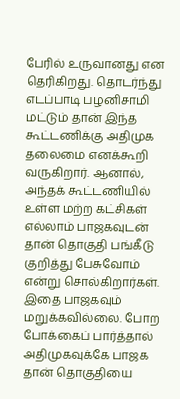பேரில் உருவானது என தெரிகிறது. தொடர்ந்து எடப்பாடி பழனிசாமி மட்டும் தான் இந்த கூட்டணிக்கு அதிமுக தலைமை எனக்கூறி வருகிறார். ஆனால், அந்தக் கூட்டணியில் உள்ள மற்ற கட்சிகள் எல்லாம் பாஜகவுடன் தான் தொகுதி பங்கீடு குறித்து பேசுவோம் என்று சொல்கிறார்கள். இதை பாஜகவும் மறுக்கவில்லை. போற போக்கைப் பார்த்தால் அதிமுகவுக்கே பாஜக தான் தொகுதியை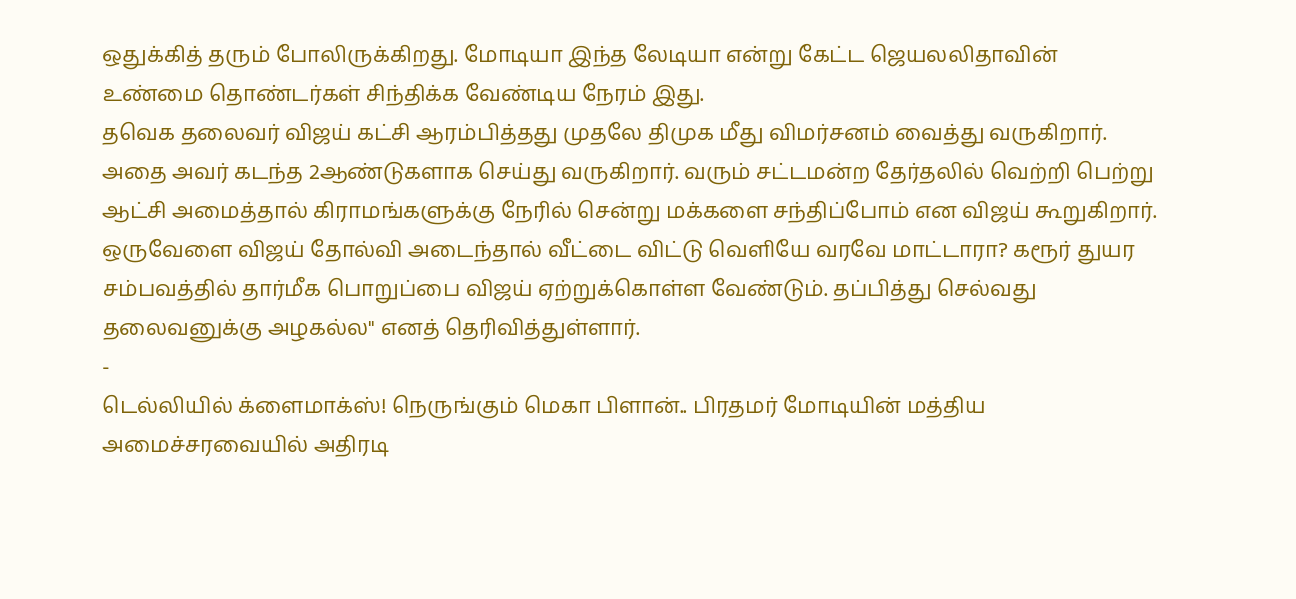ஒதுக்கித் தரும் போலிருக்கிறது. மோடியா இந்த லேடியா என்று கேட்ட ஜெயலலிதாவின் உண்மை தொண்டர்கள் சிந்திக்க வேண்டிய நேரம் இது.
தவெக தலைவர் விஜய் கட்சி ஆரம்பித்தது முதலே திமுக மீது விமர்சனம் வைத்து வருகிறார். அதை அவர் கடந்த 2ஆண்டுகளாக செய்து வருகிறார். வரும் சட்டமன்ற தேர்தலில் வெற்றி பெற்று ஆட்சி அமைத்தால் கிராமங்களுக்கு நேரில் சென்று மக்களை சந்திப்போம் என விஜய் கூறுகிறார். ஒருவேளை விஜய் தோல்வி அடைந்தால் வீட்டை விட்டு வெளியே வரவே மாட்டாரா? கரூர் துயர சம்பவத்தில் தார்மீக பொறுப்பை விஜய் ஏற்றுக்கொள்ள வேண்டும். தப்பித்து செல்வது தலைவனுக்கு அழகல்ல" எனத் தெரிவித்துள்ளார்.
-
டெல்லியில் க்ளைமாக்ஸ்! நெருங்கும் மெகா பிளான்.. பிரதமர் மோடியின் மத்திய அமைச்சரவையில் அதிரடி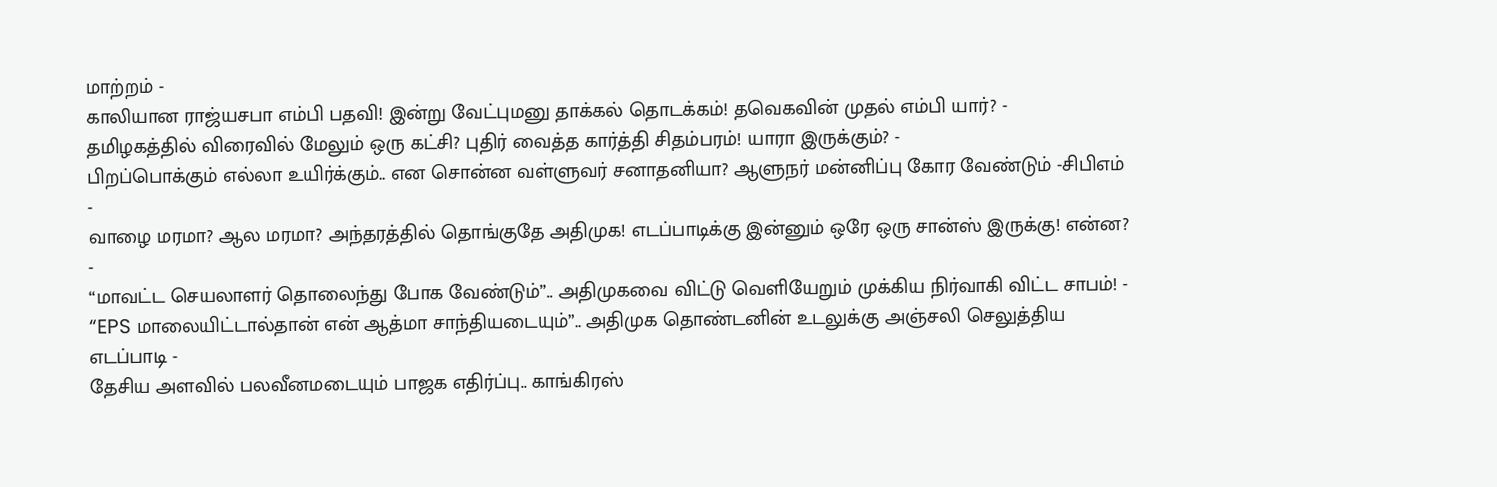மாற்றம் -
காலியான ராஜ்யசபா எம்பி பதவி! இன்று வேட்புமனு தாக்கல் தொடக்கம்! தவெகவின் முதல் எம்பி யார்? -
தமிழகத்தில் விரைவில் மேலும் ஒரு கட்சி? புதிர் வைத்த கார்த்தி சிதம்பரம்! யாரா இருக்கும்? -
பிறப்பொக்கும் எல்லா உயிர்க்கும்.. என சொன்ன வள்ளுவர் சனாதனியா? ஆளுநர் மன்னிப்பு கோர வேண்டும் -சிபிஎம் -
வாழை மரமா? ஆல மரமா? அந்தரத்தில் தொங்குதே அதிமுக! எடப்பாடிக்கு இன்னும் ஒரே ஒரு சான்ஸ் இருக்கு! என்ன? -
“மாவட்ட செயலாளர் தொலைந்து போக வேண்டும்”.. அதிமுகவை விட்டு வெளியேறும் முக்கிய நிர்வாகி விட்ட சாபம்! -
“EPS மாலையிட்டால்தான் என் ஆத்மா சாந்தியடையும்”.. அதிமுக தொண்டனின் உடலுக்கு அஞ்சலி செலுத்திய எடப்பாடி -
தேசிய அளவில் பலவீனமடையும் பாஜக எதிர்ப்பு.. காங்கிரஸ்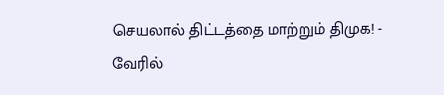செயலால் திட்டத்தை மாற்றும் திமுக! -
வேரில்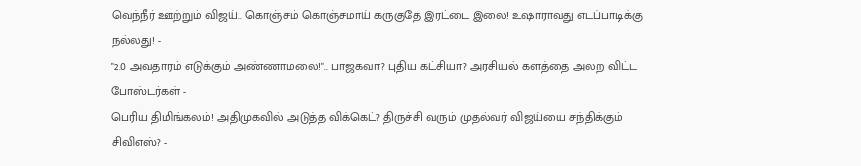வெந்நீர் ஊற்றும் விஜய்.. கொஞ்சம் கொஞ்சமாய் கருகுதே இரட்டை இலை! உஷாராவது எடப்பாடிக்கு நல்லது! -
"2.0 அவதாரம் எடுக்கும் அண்ணாமலை!".. பாஜகவா? புதிய கட்சியா? அரசியல் களத்தை அலற விட்ட போஸ்டர்கள் -
பெரிய திமிங்கலம்! அதிமுகவில் அடுத்த விக்கெட்? திருச்சி வரும் முதல்வர் விஜய்யை சந்திக்கும் சிவிஎஸ்? -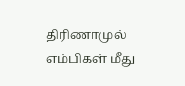திரிணாமுல் எம்பிகள் மீது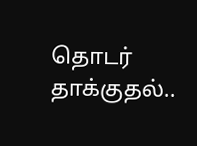தொடர் தாக்குதல்..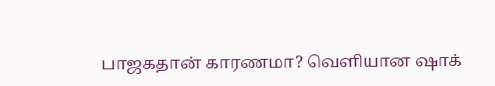பாஜகதான் காரணமா? வெளியான ஷாக்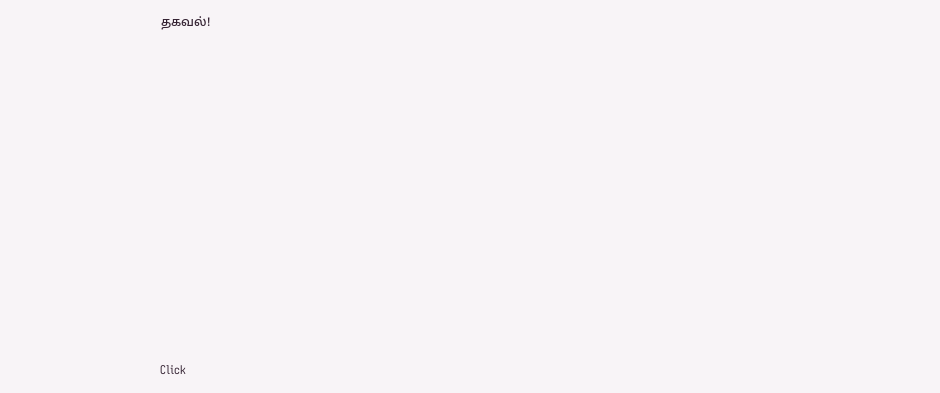தகவல்!












Click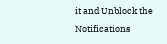it and Unblock the Notifications